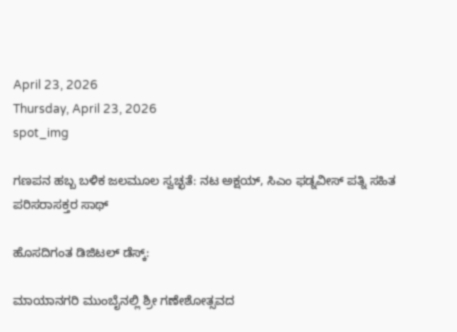April 23, 2026
Thursday, April 23, 2026
spot_img

ಗಣಪನ ಹಬ್ಬ ಬಳಿಕ ಜಲಮೂಲ ಸ್ವಚ್ಛತೆ: ನಟ ಅಕ್ಷಯ್, ಸಿಎಂ ಫಡ್ನವೀಸ್ ಪತ್ನಿ ಸಹಿತ ಪರಿಸರಾಸಕ್ತರ ಸಾಥ್

ಹೊಸದಿಗಂತ ಡಿಜಿಟಲ್ ಡೆಸ್ಕ್:

ಮಾಯಾನಗರಿ ಮುಂಬೈನಲ್ಲಿ ಶ್ರೀ ಗಣೇಶೋತ್ಸವದ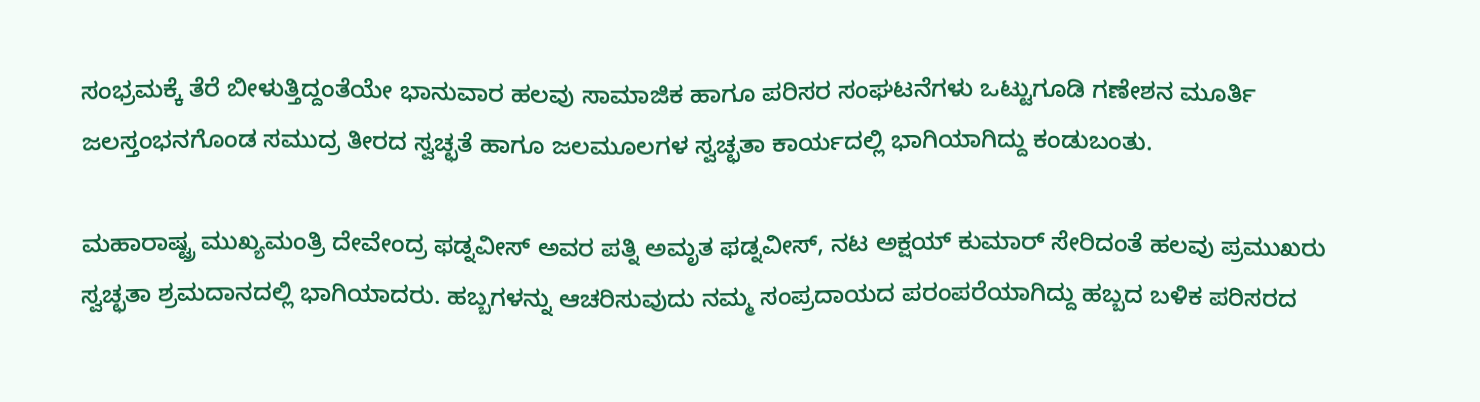ಸಂಭ್ರಮಕ್ಕೆ ತೆರೆ ಬೀಳುತ್ತಿದ್ದಂತೆಯೇ ಭಾನುವಾರ ಹಲವು ಸಾಮಾಜಿಕ ಹಾಗೂ ಪರಿಸರ ಸಂಘಟನೆಗಳು ಒಟ್ಟುಗೂಡಿ ಗಣೇಶನ ಮೂರ್ತಿ ಜಲಸ್ತಂಭನಗೊಂಡ ಸಮುದ್ರ ತೀರದ ಸ್ವಚ್ಛತೆ ಹಾಗೂ ಜಲಮೂಲಗಳ ಸ್ವಚ್ಛತಾ ಕಾರ್ಯದಲ್ಲಿ ಭಾಗಿಯಾಗಿದ್ದು ಕಂಡುಬಂತು.

ಮಹಾರಾಷ್ಟ್ರ ಮುಖ್ಯಮಂತ್ರಿ ದೇವೇಂದ್ರ ಫಡ್ನವೀಸ್ ಅವರ ಪತ್ನಿ ಅಮೃತ ಫಡ್ನವೀಸ್, ನಟ ಅಕ್ಷಯ್ ಕುಮಾರ್ ಸೇರಿದಂತೆ ಹಲವು ಪ್ರಮುಖರು ಸ್ವಚ್ಛತಾ ಶ್ರಮದಾನದಲ್ಲಿ ಭಾಗಿಯಾದರು. ಹಬ್ಬಗಳನ್ನು ಆಚರಿಸುವುದು ನಮ್ಮ ಸಂಪ್ರದಾಯದ ಪರಂಪರೆಯಾಗಿದ್ದು ಹಬ್ಬದ ಬಳಿಕ ಪರಿಸರದ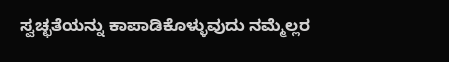ಸ್ವಚ್ಛತೆಯನ್ನು ಕಾಪಾಡಿಕೊಳ್ಳುವುದು ನಮ್ಮೆಲ್ಲರ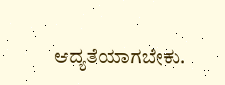ಆದ್ಯತೆಯಾಗಬೇಕು.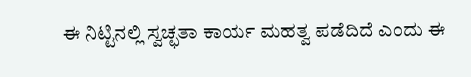ಈ ನಿಟ್ಟಿನಲ್ಲಿ ಸ್ವಚ್ಛತಾ ಕಾರ್ಯ ಮಹತ್ವ ಪಡೆದಿದೆ ಎಂದು ಈ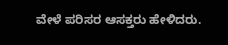ವೇಳೆ ಪರಿಸರ ಆಸಕ್ತರು ಹೇಳಿದರು.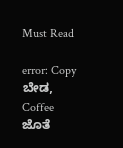Must Read

error: Copy ಬೇಡ, Coffee ಜೊತೆ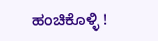ಹಂಚಿಕೊಳ್ಳಿ !